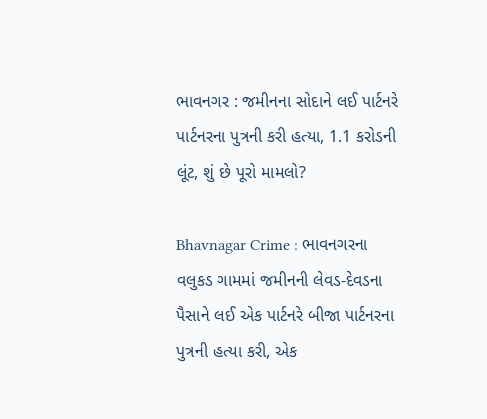ભાવનગર : જમીનના સોદાને લઈ પાર્ટનરે પાર્ટનરના પુત્રની કરી હત્યા, 1.1 કરોડની લૂંટ, શું છે પૂરો મામલો?

Bhavnagar Crime : ભાવનગરના વલુકડ ગામમાં જમીનની લેવડ-દેવડના પૈસાને લઈ એક પાર્ટનરે બીજા પાર્ટનરના પુત્રની હત્યા કરી, એક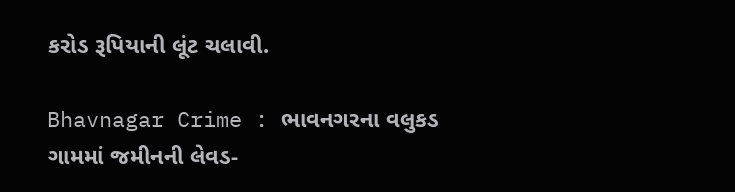કરોડ રૂપિયાની લૂંટ ચલાવી.

Bhavnagar Crime : ભાવનગરના વલુકડ ગામમાં જમીનની લેવડ-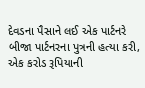દેવડના પૈસાને લઈ એક પાર્ટનરે બીજા પાર્ટનરના પુત્રની હત્યા કરી, એક કરોડ રૂપિયાની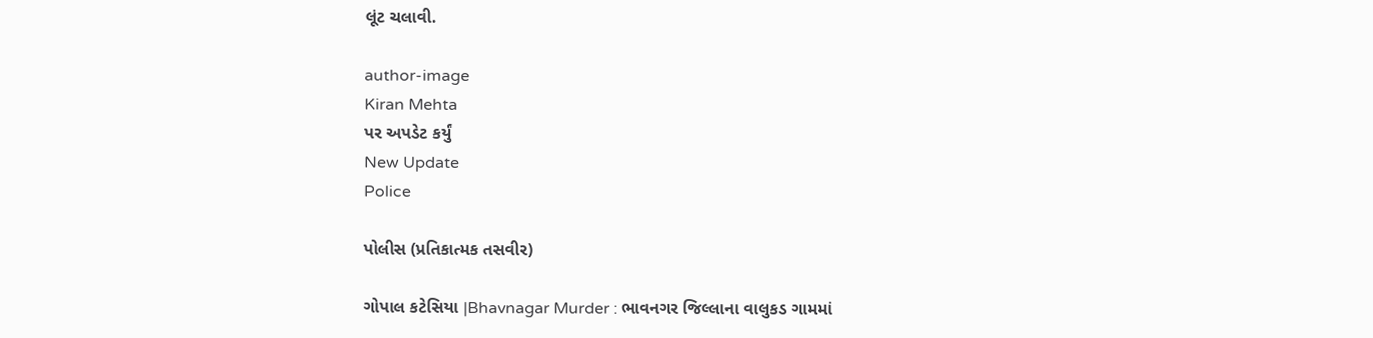લૂંટ ચલાવી.

author-image
Kiran Mehta
પર અપડેટ કર્યું
New Update
Police

પોલીસ (પ્રતિકાત્મક તસવીર)

ગોપાલ કટેસિયા |Bhavnagar Murder : ભાવનગર જિલ્લાના વાલુકડ ગામમાં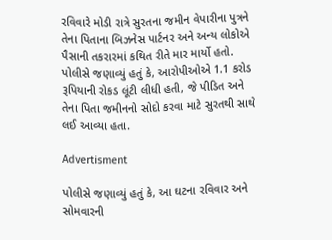રવિવારે મોડી રાત્રે સુરતના જમીન વેપારીના પુત્રને તેના પિતાના બિઝનેસ પાર્ટનર અને અન્ય લોકોએ પૈસાની તકરારમાં કથિત રીતે માર માર્યો હતો. પોલીસે જણાવ્યું હતું કે, આરોપીઓએ 1.1 કરોડ રૂપિયાની રોકડ લૂંટી લીધી હતી, જે પીડિત અને તેના પિતા જમીનનો સોદો કરવા માટે સુરતથી સાથે લઈ આવ્યા હતા.

Advertisment

પોલીસે જણાવ્યું હતું કે, આ ઘટના રવિવાર અને સોમવારની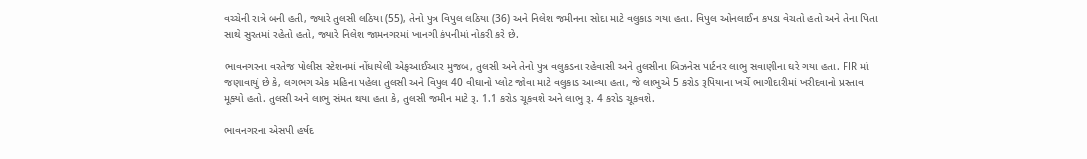વચ્ચેની રાત્રે બની હતી, જ્યારે તુલસી લઠિયા (55), તેનો પુત્ર વિપુલ લઠિયા (36) અને નિલેશ જમીનના સોદા માટે વલુકાડ ગયા હતા. વિપુલ ઓનલાઈન કપડા વેચતો હતો અને તેના પિતા સાથે સુરતમાં રહેતો હતો, જ્યારે નિલેશ જામનગરમાં ખાનગી કંપનીમાં નોકરી કરે છે.

ભાવનગરના વરતેજ પોલીસ સ્ટેશનમાં નોંધાયેલી એફઆઈઆર મુજબ, તુલસી અને તેનો પુત્ર વલુકડના રહેવાસી અને તુલસીના બિઝનેસ પાર્ટનર લાભુ સવાણીના ઘરે ગયા હતા. FIR માં જણાવાયું છે કે, લગભગ એક મહિના પહેલા તુલસી અને વિપુલ 40 વીઘાનો પ્લોટ જોવા માટે વલુકાડ આવ્યા હતા, જે લાભુએ 5 કરોડ રૂપિયાના ખર્ચે ભાગીદારીમાં ખરીદવાનો પ્રસ્તાવ મૂક્યો હતો. તુલસી અને લાભુ સંમત થયા હતા કે, તુલસી જમીન માટે રૂ. 1.1 કરોડ ચૂકવશે અને લાભુ રૂ. 4 કરોડ ચૂકવશે.

ભાવનગરના એસપી હર્ષદ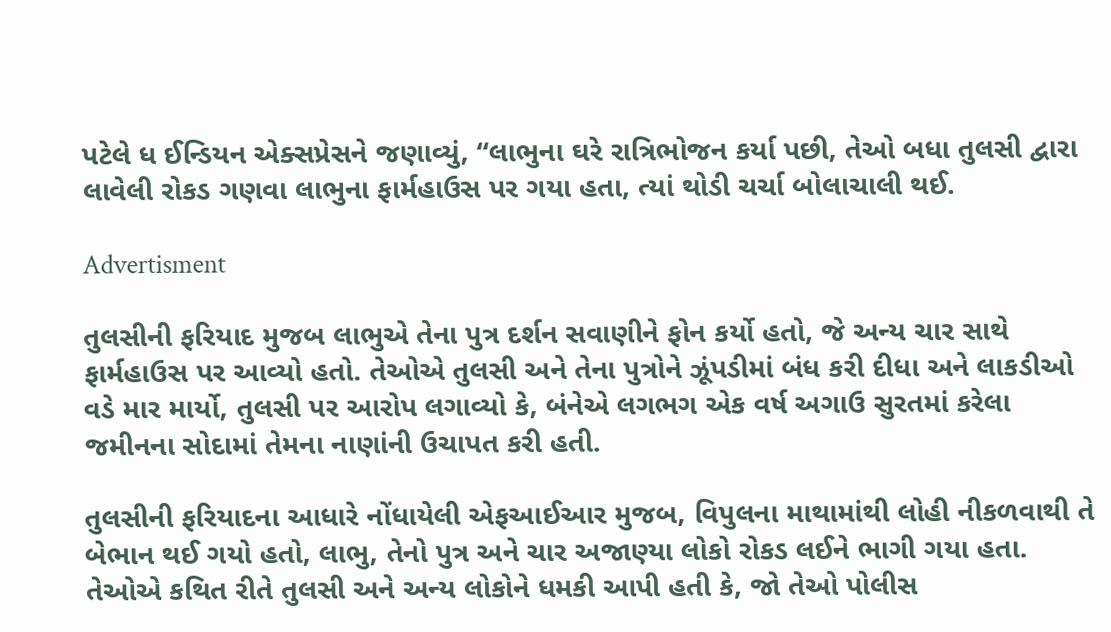પટેલે ધ ઈન્ડિયન એક્સપ્રેસને જણાવ્યું, “લાભુના ઘરે રાત્રિભોજન કર્યા પછી, તેઓ બધા તુલસી દ્વારા લાવેલી રોકડ ગણવા લાભુના ફાર્મહાઉસ પર ગયા હતા, ત્યાં થોડી ચર્ચા બોલાચાલી થઈ.

Advertisment

તુલસીની ફરિયાદ મુજબ લાભુએ તેના પુત્ર દર્શન સવાણીને ફોન કર્યો હતો, જે અન્ય ચાર સાથે ફાર્મહાઉસ પર આવ્યો હતો. તેઓએ તુલસી અને તેના પુત્રોને ઝૂંપડીમાં બંધ કરી દીધા અને લાકડીઓ વડે માર માર્યો, તુલસી પર આરોપ લગાવ્યો કે, બંનેએ લગભગ એક વર્ષ અગાઉ સુરતમાં કરેલા જમીનના સોદામાં તેમના નાણાંની ઉચાપત કરી હતી.

તુલસીની ફરિયાદના આધારે નોંધાયેલી એફઆઈઆર મુજબ, વિપુલના માથામાંથી લોહી નીકળવાથી તે બેભાન થઈ ગયો હતો, લાભુ, તેનો પુત્ર અને ચાર અજાણ્યા લોકો રોકડ લઈને ભાગી ગયા હતા. તેઓએ કથિત રીતે તુલસી અને અન્ય લોકોને ધમકી આપી હતી કે, જો તેઓ પોલીસ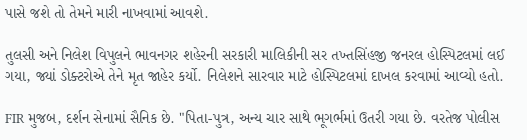પાસે જશે તો તેમને મારી નાખવામાં આવશે.

તુલસી અને નિલેશ વિપુલને ભાવનગર શહેરની સરકારી માલિકીની સર તખ્તસિંહજી જનરલ હોસ્પિટલમાં લઈ ગયા, જ્યાં ડોક્ટરોએ તેને મૃત જાહેર કર્યો. નિલેશને સારવાર માટે હોસ્પિટલમાં દાખલ કરવામાં આવ્યો હતો.

FIR મુજબ, દર્શન સેનામાં સૈનિક છે. "પિતા-પુત્ર, અન્ય ચાર સાથે ભૂગર્ભમાં ઉતરી ગયા છે. વરતેજ પોલીસ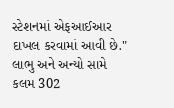સ્ટેશનમાં એફઆઈઆર દાખલ કરવામાં આવી છે." લાભુ અને અન્યો સામે કલમ 302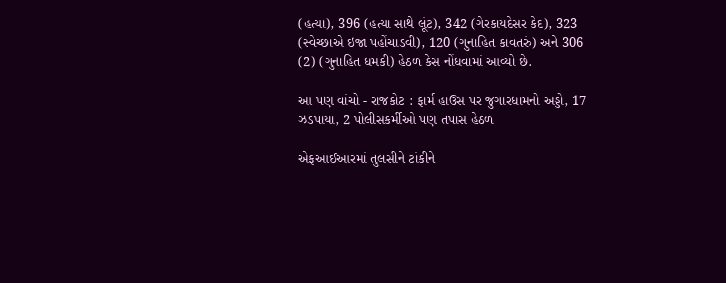(હત્યા), 396 (હત્યા સાથે લૂંટ), 342 (ગેરકાયદેસર કેદ), 323 (સ્વેચ્છાએ ઇજા પહોંચાડવી), 120 (ગુનાહિત કાવતરું) અને 306 (2) (ગુનાહિત ધમકી) હેઠળ કેસ નોંધવામાં આવ્યો છે.

આ પણ વાંચો - રાજકોટ : ફાર્મ હાઉસ પર જુગારધામનો અડ્ડો, 17 ઝડપાયા, 2 પોલીસકર્મીઓ પણ તપાસ હેઠળ

એફઆઈઆરમાં તુલસીને ટાંકીને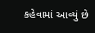કહેવામાં આવ્યું છે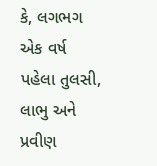કે, લગભગ એક વર્ષ પહેલા તુલસી, લાભુ અને પ્રવીણ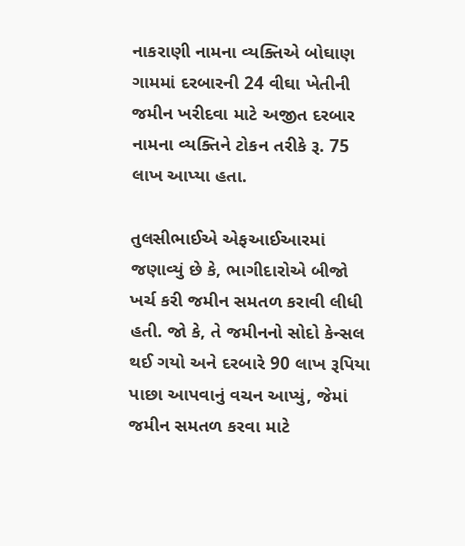નાકરાણી નામના વ્યક્તિએ બોઘાણ ગામમાં દરબારની 24 વીઘા ખેતીની જમીન ખરીદવા માટે અજીત દરબાર નામના વ્યક્તિને ટોકન તરીકે રૂ. 75 લાખ આપ્યા હતા.

તુલસીભાઈએ એફઆઈઆરમાં જણાવ્યું છે કે, ભાગીદારોએ બીજો ખર્ચ કરી જમીન સમતળ કરાવી લીધી હતી. જો કે, તે જમીનનો સોદો કેન્સલ થઈ ગયો અને દરબારે 90 લાખ રૂપિયા પાછા આપવાનું વચન આપ્યું, જેમાં જમીન સમતળ કરવા માટે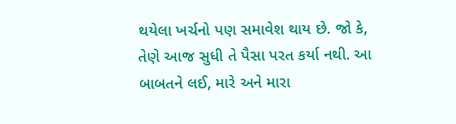થયેલા ખર્ચનો પણ સમાવેશ થાય છે. જો કે, તેણે આજ સુધી તે પૈસા પરત કર્યા નથી. આ બાબતને લઈ, મારે અને મારા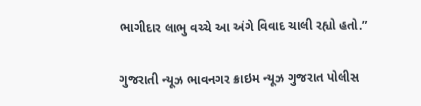ભાગીદાર લાભુ વચ્ચે આ અંગે વિવાદ ચાલી રહ્યો હતો.”

ગુજરાતી ન્યૂઝ ભાવનગર ક્રાઇમ ન્યૂઝ ગુજરાત પોલીસ